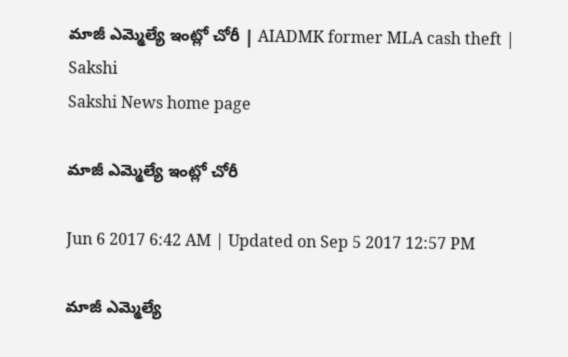మాజీ ఎమ్మెల్యే ఇంట్లో చోరీ | AIADMK former MLA cash theft | Sakshi
Sakshi News home page

మాజీ ఎమ్మెల్యే ఇంట్లో చోరీ

Jun 6 2017 6:42 AM | Updated on Sep 5 2017 12:57 PM

మాజీ ఎమ్మెల్యే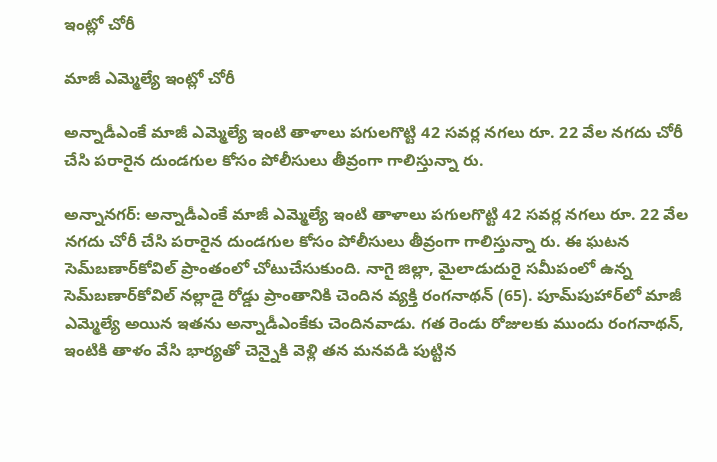ఇంట్లో చోరీ

మాజీ ఎమ్మెల్యే ఇంట్లో చోరీ

అన్నాడీఎంకే మాజీ ఎమ్మెల్యే ఇంటి తాళాలు పగులగొట్టి 42 సవర్ల నగలు రూ. 22 వేల నగదు చోరీ చేసి పరారైన దుండగుల కోసం పోలీసులు తీవ్రంగా గాలిస్తున్నా రు.

అన్నానగర్‌: అన్నాడీఎంకే మాజీ ఎమ్మెల్యే ఇంటి తాళాలు పగులగొట్టి 42 సవర్ల నగలు రూ. 22 వేల నగదు చోరీ చేసి పరారైన దుండగుల కోసం పోలీసులు తీవ్రంగా గాలిస్తున్నా రు. ఈ ఘటన సెమ్‌బణార్‌కోవిల్‌ ప్రాంతంలో చోటుచేసుకుంది. నాగై జిల్లా, మైలాడుదురై సమీపంలో ఉన్న సెమ్‌బణార్‌కోవిల్‌ నల్లాడై రోడ్డు ప్రాంతానికి చెందిన వ్యక్తి రంగనాథన్‌ (65). పూమ్‌పుహార్‌లో మాజీ  ఎమ్మెల్యే అయిన ఇతను అన్నాడీఎంకేకు చెందినవాడు. గత రెండు రోజులకు ముందు రంగనాథన్, ఇంటికి తాళం వేసి భార్యతో చెన్నైకి వెళ్లి తన మనవడి పుట్టిన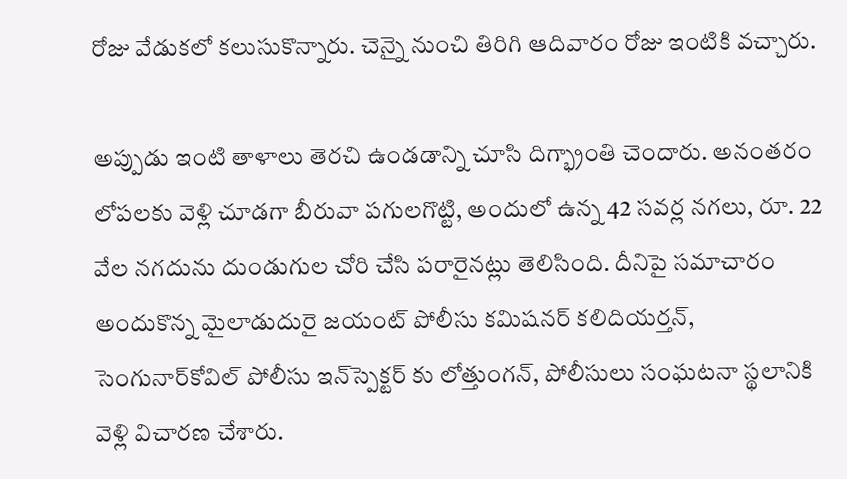రోజు వేడుకలో కలుసుకొన్నారు. చెన్నై నుంచి తిరిగి ఆదివారం రోజు ఇంటికి వచ్చారు.

అప్పుడు ఇంటి తాళాలు తెరచి ఉండడాన్ని చూసి దిగ్భ్రాంతి చెందారు. అనంతరం లోపలకు వెళ్లి చూడగా బీరువా పగులగొట్టి, అందులో ఉన్న 42 సవర్ల నగలు, రూ. 22 వేల నగదును దుండుగుల చోరి చేసి పరారైనట్లు తెలిసింది. దీనిపై సమాచారం అందుకొన్న మైలాడుదురై జయంట్‌ పోలీసు కమిషనర్‌ కలిదియర్తన్, సెంగునార్‌కోవిల్‌ పోలీసు ఇన్‌స్పెక్టర్‌ కు లోత్తుంగన్, పోలీసులు సంఘటనా స్థలానికి వెళ్లి విచారణ చేశారు.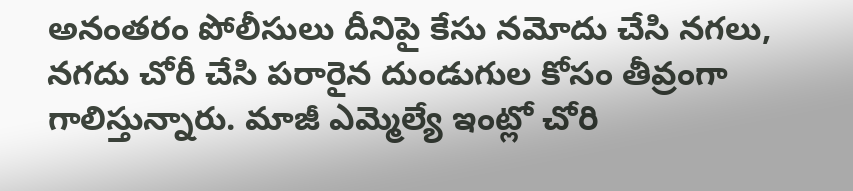అనంతరం పోలీసులు దీనిపై కేసు నమోదు చేసి నగలు, నగదు చోరీ చేసి పరారైన దుండుగుల కోసం తీవ్రంగా గాలిస్తున్నారు. మాజీ ఎమ్మెల్యే ఇంట్లో చోరి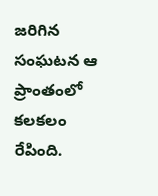జరిగిన సంఘటన ఆ ప్రాంతంలో కలకలం రేపింది.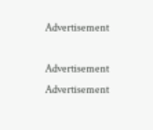Advertisement

Advertisement
Advertisement